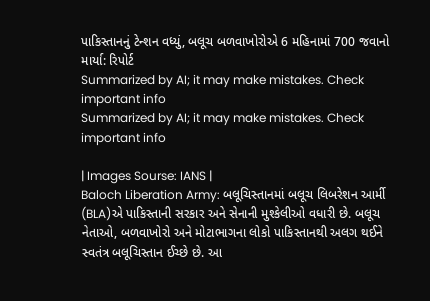પાકિસ્તાનનું ટેન્શન વધ્યું, બલૂચ બળવાખોરોએ 6 મહિનામાં 700 જવાનો માર્યા: રિપોર્ટ
Summarized by AI; it may make mistakes. Check important info
Summarized by AI; it may make mistakes. Check important info

| Images Sourse: IANS |
Baloch Liberation Army: બલૂચિસ્તાનમાં બલૂચ લિબરેશન આર્મી (BLA)એ પાકિસ્તાની સરકાર અને સેનાની મુશ્કેલીઓ વધારી છે. બલૂચ નેતાઓ, બળવાખોરો અને મોટાભાગના લોકો પાકિસ્તાનથી અલગ થઈને સ્વતંત્ર બલૂચિસ્તાન ઈચ્છે છે. આ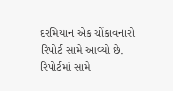દરમિયાન એક ચોંકાવનારો રિપોર્ટ સામે આવ્યો છે. રિપોર્ટમાં સામે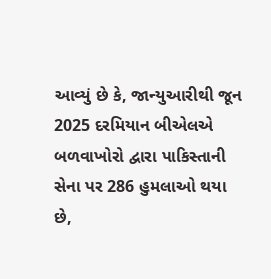આવ્યું છે કે, જાન્યુઆરીથી જૂન 2025 દરમિયાન બીએલએ બળવાખોરો દ્વારા પાકિસ્તાની સેના પર 286 હુમલાઓ થયા છે,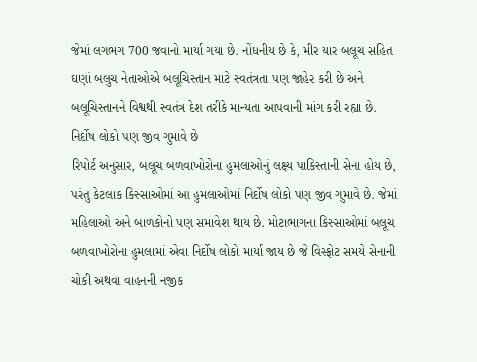જેમાં લગભગ 700 જવાનો માર્યા ગયા છે. નોંધનીય છે કે, મીર યાર બલૂચ સહિત ઘણાં બલુચ નેતાઓએ બલૂચિસ્તાન માટે સ્વતંત્રતા પણ જાહેર કરી છે અને બલૂચિસ્તાનને વિશ્વથી સ્વતંત્ર દેશ તરીકે માન્યતા આપવાની માંગ કરી રહ્યા છે.
નિર્દોષ લોકો પણ જીવ ગુમાવે છે
રિપોર્ટ અનુસાર, બલૂચ બળવાખોરોના હુમલાઓનું લક્ષ્ય પાકિસ્તાની સેના હોય છે, પરંતુ કેટલાક કિસ્સાઓમાં આ હુમલાઓમાં નિર્દોષ લોકો પણ જીવ ગુમાવે છે. જેમાં મહિલાઓ અને બાળકોનો પણ સમાવેશ થાય છે. મોટાભાગના કિસ્સાઓમાં બલૂચ બળવાખોરોના હુમલામાં એવા નિર્દોષ લોકો માર્યા જાય છે જે વિસ્ફોટ સમયે સેનાની ચોકી અથવા વાહનની નજીક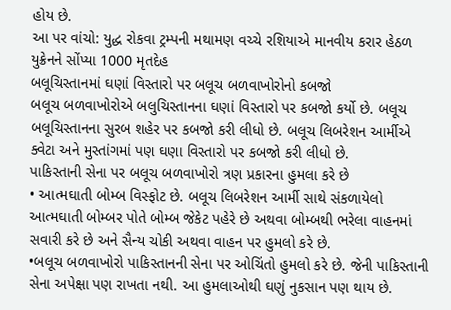હોય છે.
આ પર વાંચો: યુદ્ધ રોકવા ટ્રમ્પની મથામણ વચ્ચે રશિયાએ માનવીય કરાર હેઠળ યુક્રેનને સોંપ્યા 1000 મૃતદેહ
બલૂચિસ્તાનમાં ઘણાં વિસ્તારો પર બલૂચ બળવાખોરોનો કબજો
બલૂચ બળવાખોરોએ બલુચિસ્તાનના ઘણાં વિસ્તારો પર કબજો કર્યો છે. બલૂચ બલૂચિસ્તાનના સુરબ શહેર પર કબજો કરી લીધો છે. બલૂચ લિબરેશન આર્મીએ ક્વેટા અને મુસ્તાંગમાં પણ ઘણા વિસ્તારો પર કબજો કરી લીધો છે.
પાકિસ્તાની સેના પર બલૂચ બળવાખોરો ત્રણ પ્રકારના હુમલા કરે છે
• આત્મઘાતી બોમ્બ વિસ્ફોટ છે. બલૂચ લિબરેશન આર્મી સાથે સંકળાયેલો આત્મઘાતી બોમ્બર પોતે બોમ્બ જેકેટ પહેરે છે અથવા બોમ્બથી ભરેલા વાહનમાં સવારી કરે છે અને સૈન્ય ચોકી અથવા વાહન પર હુમલો કરે છે.
•બલૂચ બળવાખોરો પાકિસ્તાનની સેના પર ઓચિંતો હુમલો કરે છે. જેની પાકિસ્તાની સેના અપેક્ષા પણ રાખતા નથી. આ હુમલાઓથી ઘણું નુકસાન પણ થાય છે.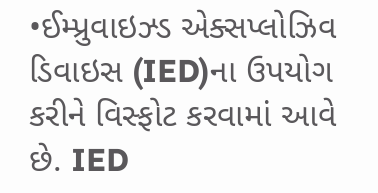•ઈમ્પ્રુવાઇઝ્ડ એક્સપ્લોઝિવ ડિવાઇસ (IED)ના ઉપયોગ કરીને વિસ્ફોટ કરવામાં આવે છે. IED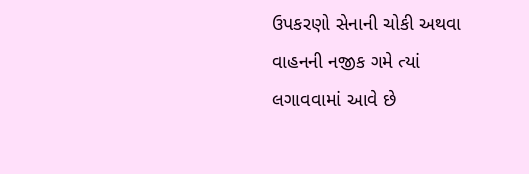ઉપકરણો સેનાની ચોકી અથવા વાહનની નજીક ગમે ત્યાં લગાવવામાં આવે છે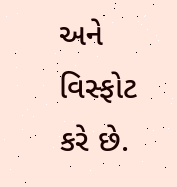અને વિસ્ફોટ કરે છે.